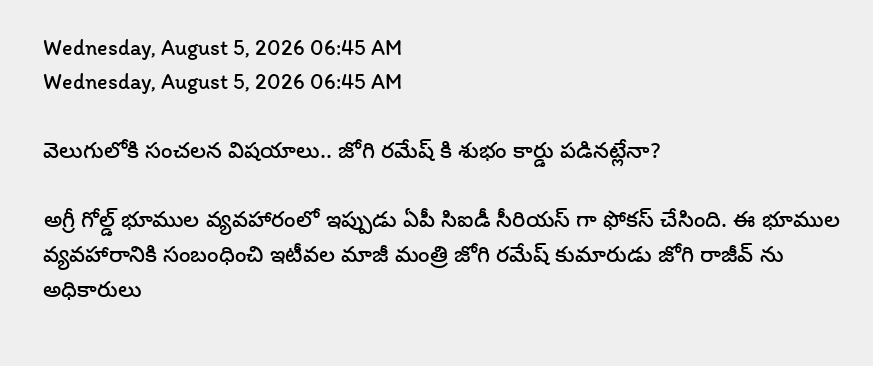Wednesday, August 5, 2026 06:45 AM
Wednesday, August 5, 2026 06:45 AM

వెలుగులోకి సంచలన విషయాలు.. జోగి రమేష్ కి శుభం కార్డు పడినట్లేనా?

అగ్రీ గోల్డ్ భూముల వ్యవహారంలో ఇప్పుడు ఏపీ సిఐడీ సీరియస్ గా ఫోకస్ చేసింది. ఈ భూముల వ్యవహారానికి సంబంధించి ఇటీవల మాజీ మంత్రి జోగి రమేష్ కుమారుడు జోగి రాజీవ్ ను అధికారులు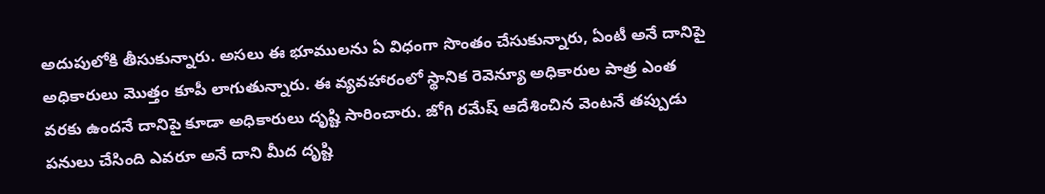అదుపులోకి తీసుకున్నారు. అసలు ఈ భూములను ఏ విధంగా సొంతం చేసుకున్నారు, ఏంటీ అనే దానిపై అధికారులు మొత్తం కూపీ లాగుతున్నారు. ఈ వ్యవహారంలో స్థానిక రెవెన్యూ అధికారుల పాత్ర ఎంత వరకు ఉందనే దానిపై కూడా అధికారులు దృష్టి సారించారు. జోగి రమేష్ ఆదేశించిన వెంటనే తప్పుడు పనులు చేసింది ఎవరూ అనే దాని మీద దృష్టి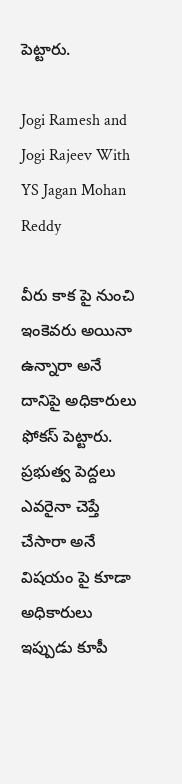పెట్టారు.

Jogi Ramesh and Jogi Rajeev With YS Jagan Mohan Reddy

వీరు కాక పై నుంచి ఇంకెవరు అయినా ఉన్నారా అనే దానిపై అధికారులు ఫోకస్ పెట్టారు. ప్రభుత్వ పెద్దలు ఎవరైనా చెప్తే చేసారా అనే విషయం పై కూడా అధికారులు ఇప్పుడు కూపీ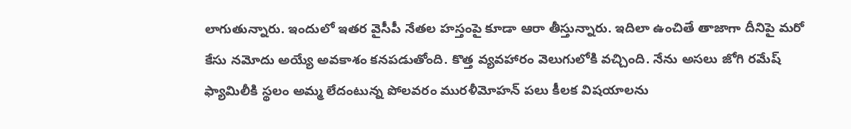లాగుతున్నారు. ఇందులో ఇతర వైసీపీ నేతల హస్తంపై కూడా ఆరా తీస్తున్నారు. ఇదిలా ఉంచితే తాజాగా దీనిపై మరో కేసు నమోదు అయ్యే అవకాశం కనపడుతోంది. కొత్త వ్యవహారం వెలుగులోకి వచ్చింది. నేను అసలు జోగి రమేష్ ఫ్యామిలీకి స్థలం అమ్మ లేదంటున్న పోలవరం మురళీమోహన్ పలు కీలక విషయాలను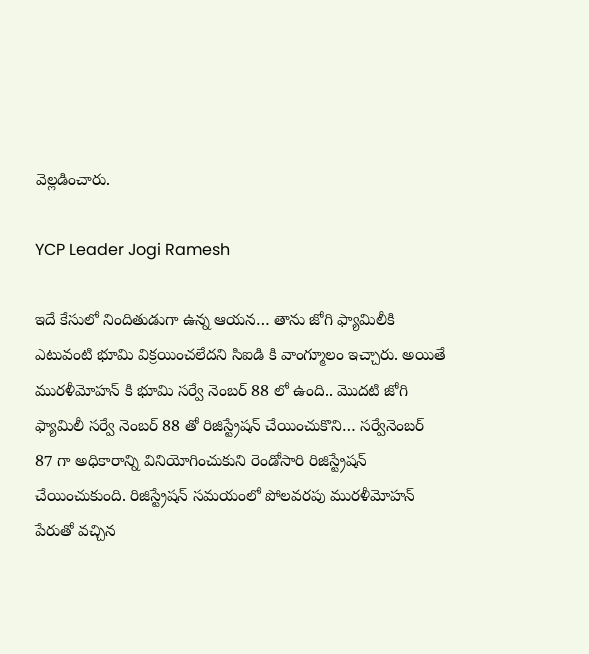వెల్లడించారు.

YCP Leader Jogi Ramesh

ఇదే కేసులో నిందితుడుగా ఉన్న ఆయన… తాను జోగి ఫ్యామిలీకి ఎటువంటి భూమి విక్రయించలేదని సిఐడి కి వాంగ్మూలం ఇచ్చారు. అయితే మురళీమోహన్ కి భూమి సర్వే నెంబర్ 88 లో ఉంది.. మొదటి జోగి ఫ్యామిలీ సర్వే నెంబర్ 88 తో రిజిస్ట్రేషన్ చేయించుకొని… సర్వేనెంబర్ 87 గా అధికారాన్ని వినియోగించుకుని రెండోసారి రిజిస్ట్రేషన్ చేయించుకుంది. రిజిస్ట్రేషన్ సమయంలో పోలవరపు మురళీమోహన్ పేరుతో వచ్చిన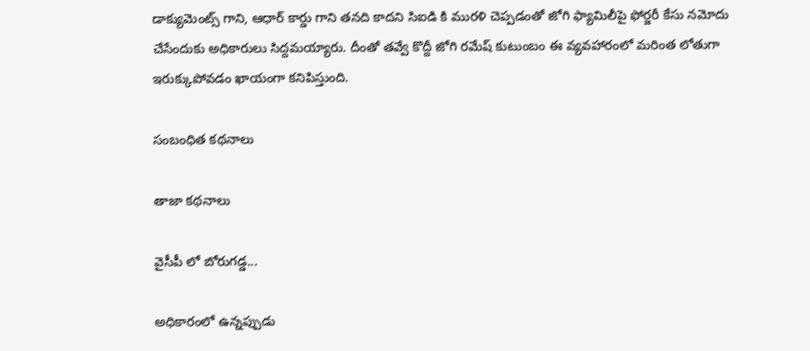డాక్యుమెంట్స్ గాని, ఆధార్ కార్డు గాని తనది కాదని సిఐడి కి మురళి చెప్పడంతో జోగి ఫ్యామిలీపై ఫోర్జరీ కేసు నమోదు చేసేందుకు అధికారులు సిద్దమయ్యారు. దీంతో తవ్వే కొద్దీ జోగి రమేష్ కుటుంబం ఈ వ్యవహారంలో మరింత లోతుగా ఇరుక్కుపోవడం ఖాయంగా కనిపిస్తుంది.

సంబంధిత కథనాలు

తాజా కథనాలు

వైసీపీ లో బోరుగడ్డ...

అధికారంలో ఉన్నప్పుడు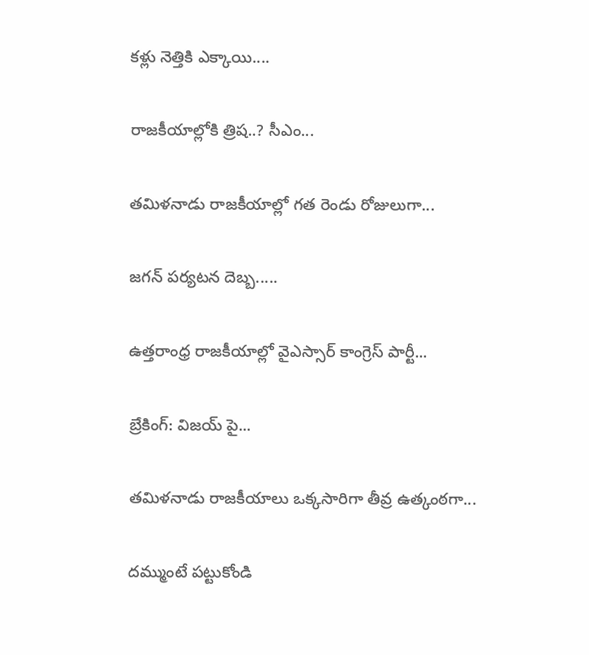కళ్లు నెత్తికి ఎక్కాయి....

రాజకీయాల్లోకి త్రిష..? సీఎం...

తమిళనాడు రాజకీయాల్లో గత రెండు రోజులుగా...

జగన్ పర్యటన దెబ్బ.....

ఉత్తరాంధ్ర రాజకీయాల్లో వైఎస్సార్ కాంగ్రెస్ పార్టీ...

బ్రేకింగ్: విజయ్ పై...

తమిళనాడు రాజకీయాలు ఒక్కసారిగా తీవ్ర ఉత్కంఠగా...

దమ్ముంటే పట్టుకోండి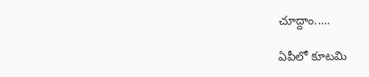చూద్దాం.....

ఏపీలో కూటమి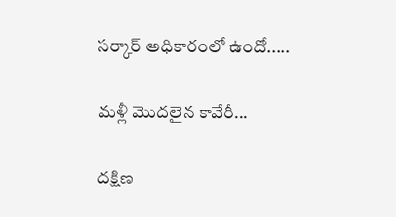సర్కార్ అధికారంలో ఉందో.....

మళ్లీ మొదలైన కావేరీ...

దక్షిణ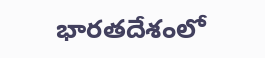భారతదేశంలో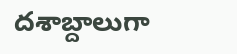దశాబ్దాలుగా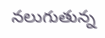నలుగుతున్న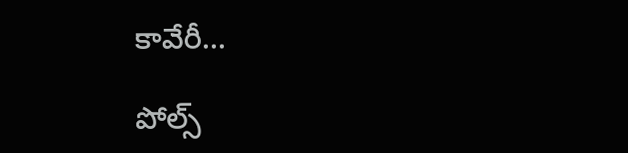కావేరీ...

పోల్స్